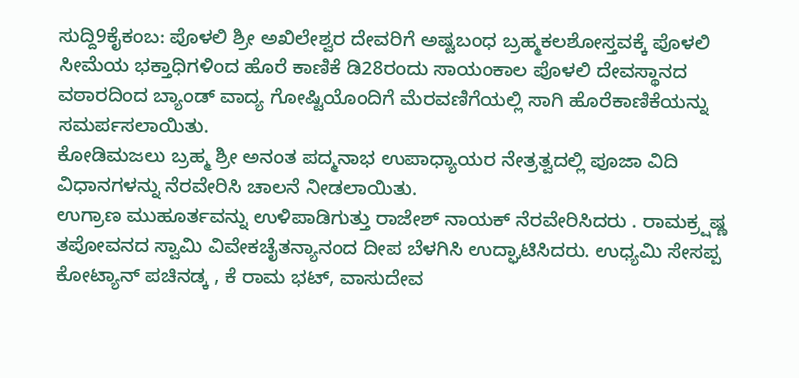ಸುದ್ದಿ9ಕೈಕಂಬ: ಪೊಳಲಿ ಶ್ರೀ ಅಖಿಲೇಶ್ವರ ದೇವರಿಗೆ ಅಷ್ಟಬಂಧ ಬ್ರಹ್ಮಕಲಶೋಸ್ತವಕ್ಕೆ ಪೊಳಲಿ ಸೀಮೆಯ ಭಕ್ತಾಧಿಗಳಿಂದ ಹೊರೆ ಕಾಣಿಕೆ ಡಿ28ರಂದು ಸಾಯಂಕಾಲ ಪೊಳಲಿ ದೇವಸ್ಥಾನದ ವಠಾರದಿಂದ ಬ್ಯಾಂಡ್ ವಾದ್ಯ ಗೋಷ್ಟಿಯೊಂದಿಗೆ ಮೆರವಣಿಗೆಯಲ್ಲಿ ಸಾಗಿ ಹೊರೆಕಾಣಿಕೆಯನ್ನು ಸಮರ್ಪಸಲಾಯಿತು.
ಕೋಡಿಮಜಲು ಬ್ರಹ್ಮ ಶ್ರೀ ಅನಂತ ಪದ್ಮನಾಭ ಉಪಾಧ್ಯಾಯರ ನೇತ್ರತ್ವದಲ್ಲಿ ಪೂಜಾ ವಿದಿ ವಿಧಾನಗಳನ್ನು ನೆರವೇರಿಸಿ ಚಾಲನೆ ನೀಡಲಾಯಿತು.
ಉಗ್ರಾಣ ಮುಹೂರ್ತವನ್ನು ಉಳಿಪಾಡಿಗುತ್ತು ರಾಜೇಶ್ ನಾಯಕ್ ನೆರವೇರಿಸಿದರು . ರಾಮಕ್ರ್ಷಷ್ಣ ತಪೋವನದ ಸ್ವಾಮಿ ವಿವೇಕಚೈತನ್ಯಾನಂದ ದೀಪ ಬೆಳಗಿಸಿ ಉದ್ಘಾಟಿಸಿದರು. ಉಧ್ಯಮಿ ಸೇಸಪ್ಪ ಕೋಟ್ಯಾನ್ ಪಚಿನಡ್ಕ , ಕೆ ರಾಮ ಭಟ್, ವಾಸುದೇವ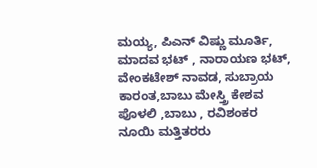ಮಯ್ಯ, ಪಿಎನ್ ವಿಷ್ಣು ಮೂರ್ತಿ, ಮಾದವ ಭಟ್ , ನಾರಾಯಣ ಭಟ್, ವೇಂಕಟೇಶ್ ನಾವಡ, ಸುಬ್ರಾಯ ಕಾರಂತ,ಬಾಬು ಮೇಸ್ತ್ರಿ ಕೇಶವ ಪೊಳಲಿ ,ಬಾಬು , ರವಿಶಂಕರ ನೂಯಿ ಮತ್ತಿತರರು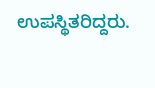ಉಪಸ್ಥಿತರಿದ್ದರು.